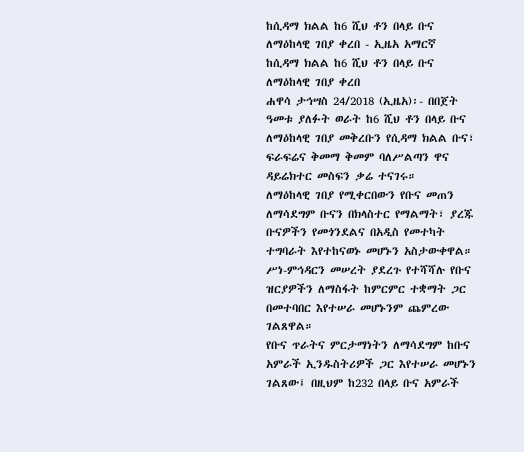ከሲዳማ ክልል ከ6 ሺህ ቶን በላይ ቡና ለማዕከላዊ ገበያ ቀረበ - ኢዜአ አማርኛ
ከሲዳማ ክልል ከ6 ሺህ ቶን በላይ ቡና ለማዕከላዊ ገበያ ቀረበ
ሐዋሳ ታኅሣስ 24/2018 (ኢዜአ)፡- በበጀት ዓመቱ ያለፉት ወራት ከ6 ሺህ ቶን በላይ ቡና ለማዕከላዊ ገበያ መቅረቡን የሲዳማ ክልል ቡና፣ ፍራፍሬና ቅመማ ቅመም ባለሥልጣን ዋና ዳይሬክተር መስፍን ቃሬ ተናገሩ።
ለማዕከላዊ ገበያ የሚቀርበውን የቡና መጠን ለማሳደግም ቡናን በክላስተር የማልማት፣ ያረጁ ቡናዎችን የመጎንደልና በአዲስ የመተካት ተግባራት እየተከናወኑ መሆኑን አስታውቀዋል።
ሥነ-ምኅዳርን መሠረት ያደረጉ የተሻሻሉ የቡና ዝርያዎችን ለማስፋት ከምርምር ተቋማት ጋር በመተባበር እየተሠራ መሆኑንም ጨምረው ገልጸዋል።
የቡና ጥራትና ምርታማነትን ለማሳደግም ከቡና አምራች ኢንዱስትሪዎች ጋር እየተሠራ መሆኑን ገልጸው፤ በዚህም ከ232 በላይ ቡና አምራች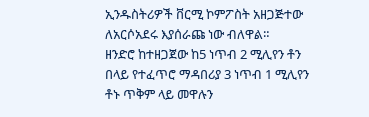ኢንዱስትሪዎች ቨርሚ ኮምፖስት አዘጋጅተው ለአርሶአደሩ እያሰራጩ ነው ብለዋል።
ዘንድሮ ከተዘጋጀው ከ5 ነጥብ 2 ሚሊየን ቶን በላይ የተፈጥሮ ማዳበሪያ 3 ነጥብ 1 ሚሊየን ቶኑ ጥቅም ላይ መዋሉን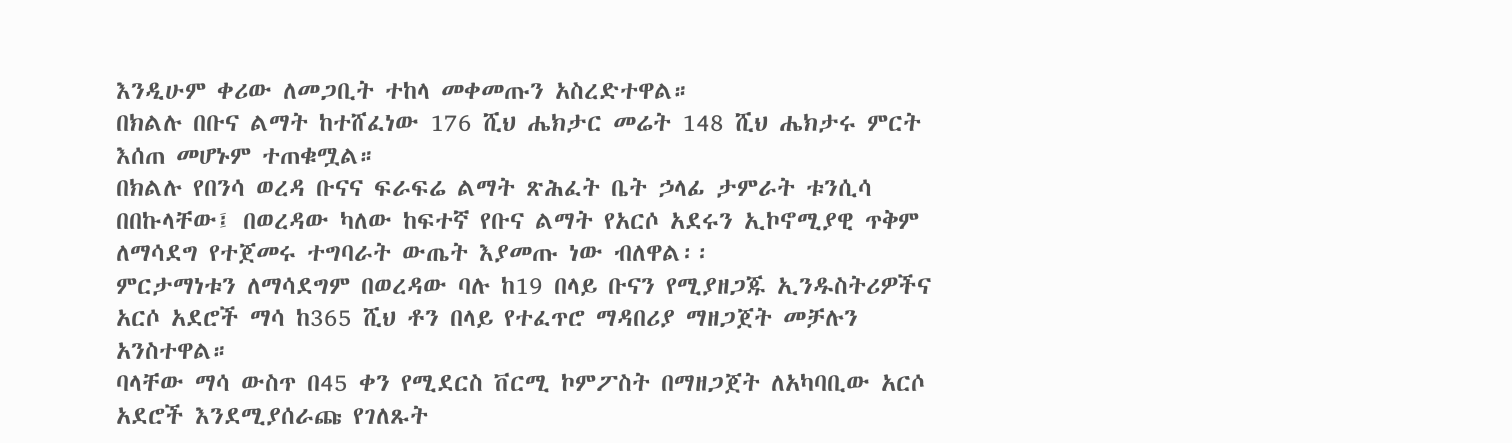እንዲሁም ቀሪው ለመጋቢት ተከላ መቀመጡን አስረድተዋል።
በክልሉ በቡና ልማት ከተሸፈነው 176 ሺህ ሔክታር መሬት 148 ሺህ ሔክታሩ ምርት እሰጠ መሆኑም ተጠቁሟል።
በክልሉ የበንሳ ወረዳ ቡናና ፍራፍሬ ልማት ጽሕፈት ቤት ኃላፊ ታምራት ቱንሲሳ በበኩላቸው፤ በወረዳው ካለው ከፍተኛ የቡና ልማት የአርሶ አደሩን ኢኮኖሚያዊ ጥቅም ለማሳደግ የተጀመሩ ተግባራት ውጤት እያመጡ ነው ብለዋል፡፡
ምርታማነቱን ለማሳደግም በወረዳው ባሉ ከ19 በላይ ቡናን የሚያዘጋጁ ኢንዱስትሪዎችና አርሶ አደሮች ማሳ ከ365 ሺህ ቶን በላይ የተፈጥሮ ማዳበሪያ ማዘጋጀት መቻሉን አንስተዋል።
ባላቸው ማሳ ውስጥ በ45 ቀን የሚደርስ ቨርሚ ኮምፖስት በማዘጋጀት ለአካባቢው አርሶ አደሮች እንደሚያሰራጩ የገለጹት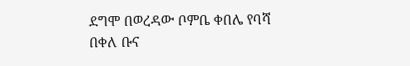ደግሞ በወረዳው ቦምቤ ቀበሌ የባሻ በቀለ ቡና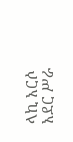ላኪ አርሶ አደር ሥራ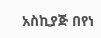አስኪያጅ በየነ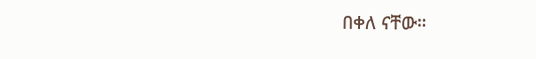በቀለ ናቸው።